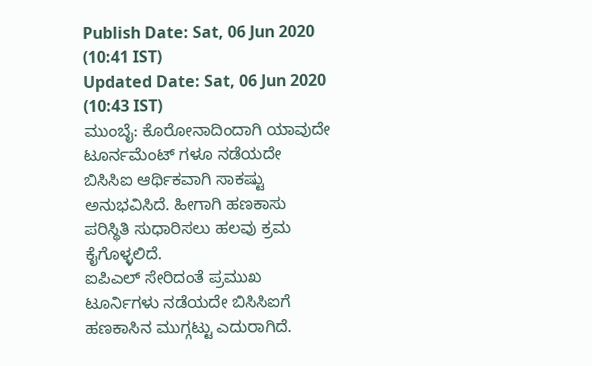Publish Date: Sat, 06 Jun 2020 (10:41 IST)
Updated Date: Sat, 06 Jun 2020 (10:43 IST)
ಮುಂಬೈ: ಕೊರೋನಾದಿಂದಾಗಿ ಯಾವುದೇ ಟೂರ್ನಮೆಂಟ್ ಗಳೂ ನಡೆಯದೇ ಬಿಸಿಸಿಐ ಆರ್ಥಿಕವಾಗಿ ಸಾಕಷ್ಟು ಅನುಭವಿಸಿದೆ. ಹೀಗಾಗಿ ಹಣಕಾಸು ಪರಿಸ್ಥಿತಿ ಸುಧಾರಿಸಲು ಹಲವು ಕ್ರಮ ಕೈಗೊಳ್ಳಲಿದೆ.
ಐಪಿಎಲ್ ಸೇರಿದಂತೆ ಪ್ರಮುಖ ಟೂರ್ನಿಗಳು ನಡೆಯದೇ ಬಿಸಿಸಿಐಗೆ ಹಣಕಾಸಿನ ಮುಗ್ಗಟ್ಟು ಎದುರಾಗಿದೆ.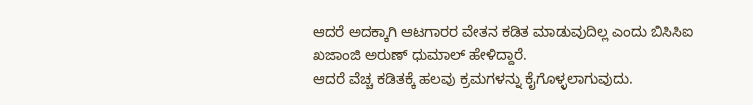ಆದರೆ ಅದಕ್ಕಾಗಿ ಆಟಗಾರರ ವೇತನ ಕಡಿತ ಮಾಡುವುದಿಲ್ಲ ಎಂದು ಬಿಸಿಸಿಐ ಖಜಾಂಜಿ ಅರುಣ್ ಧುಮಾಲ್ ಹೇಳಿದ್ದಾರೆ.
ಆದರೆ ವೆಚ್ಚ ಕಡಿತಕ್ಕೆ ಹಲವು ಕ್ರಮಗಳನ್ನು ಕೈಗೊಳ್ಳಲಾಗುವುದು.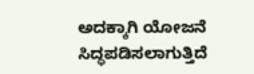ಅದಕ್ಕಾಗಿ ಯೋಜನೆ ಸಿದ್ಧಪಡಿಸಲಾಗುತ್ತಿದೆ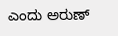ಎಂದು ಅರುಣ್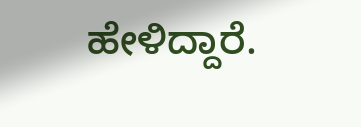ಹೇಳಿದ್ದಾರೆ.